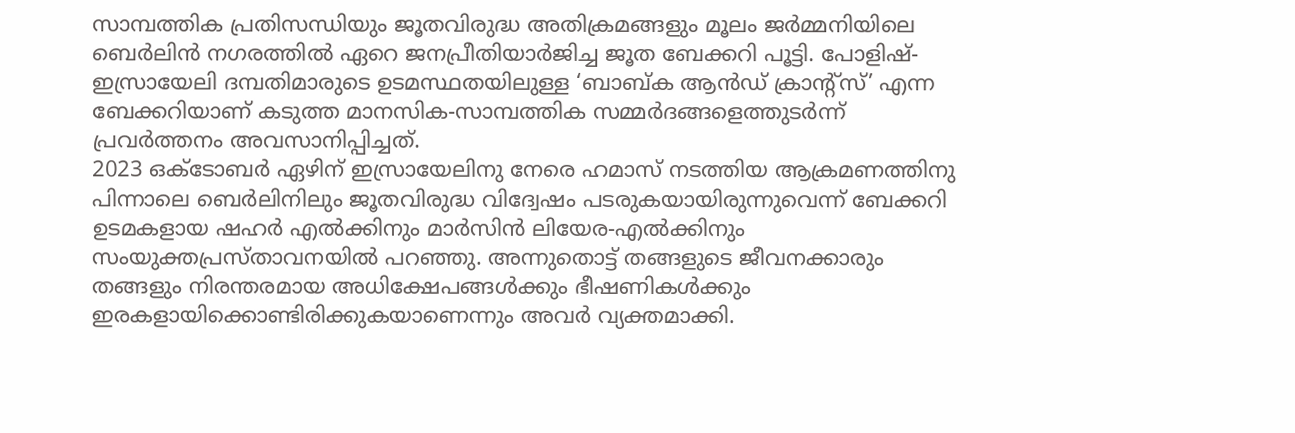സാമ്പത്തിക പ്രതിസന്ധിയും ജൂതവിരുദ്ധ അതിക്രമങ്ങളും മൂലം ജർമ്മനിയിലെ ബെർലിൻ നഗരത്തിൽ ഏറെ ജനപ്രീതിയാർജിച്ച ജൂത ബേക്കറി പൂട്ടി. പോളിഷ്-ഇസ്രായേലി ദമ്പതിമാരുടെ ഉടമസ്ഥതയിലുള്ള ‘ബാബ്ക ആൻഡ് ക്രാന്റ്സ്’ എന്ന ബേക്കറിയാണ് കടുത്ത മാനസിക-സാമ്പത്തിക സമ്മർദങ്ങളെത്തുടർന്ന് പ്രവർത്തനം അവസാനിപ്പിച്ചത്.
2023 ഒക്ടോബർ ഏഴിന് ഇസ്രായേലിനു നേരെ ഹമാസ് നടത്തിയ ആക്രമണത്തിനു പിന്നാലെ ബെർലിനിലും ജൂതവിരുദ്ധ വിദ്വേഷം പടരുകയായിരുന്നുവെന്ന് ബേക്കറി ഉടമകളായ ഷഹർ എൽക്കിനും മാർസിൻ ലിയേര-എൽക്കിനും സംയുക്തപ്രസ്താവനയിൽ പറഞ്ഞു. അന്നുതൊട്ട് തങ്ങളുടെ ജീവനക്കാരും തങ്ങളും നിരന്തരമായ അധിക്ഷേപങ്ങൾക്കും ഭീഷണികൾക്കും ഇരകളായിക്കൊണ്ടിരിക്കുകയാണെന്നും അവർ വ്യക്തമാക്കി.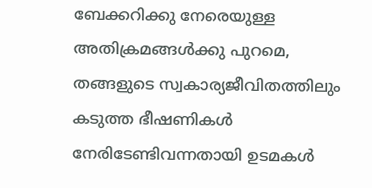ബേക്കറിക്കു നേരെയുള്ള അതിക്രമങ്ങൾക്കു പുറമെ, തങ്ങളുടെ സ്വകാര്യജീവിതത്തിലും കടുത്ത ഭീഷണികൾ നേരിടേണ്ടിവന്നതായി ഉടമകൾ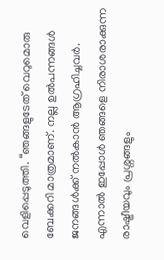വെളിപ്പെടുത്തി. “ഞങ്ങളുടേത് വെറുമൊരു ബേക്കറി മാത്രമാണ്. നല്ല ഉൽപന്നങ്ങൾ ജനങ്ങൾക്ക് നൽകാൻ ആഗ്രഹിച്ചവർ. എന്നാൽ ഇപ്പോൾ ഞങ്ങളെ നിരാശരാക്കുന്ന രാഷ്ട്രീയവും പ്രശ്നങ്ങളും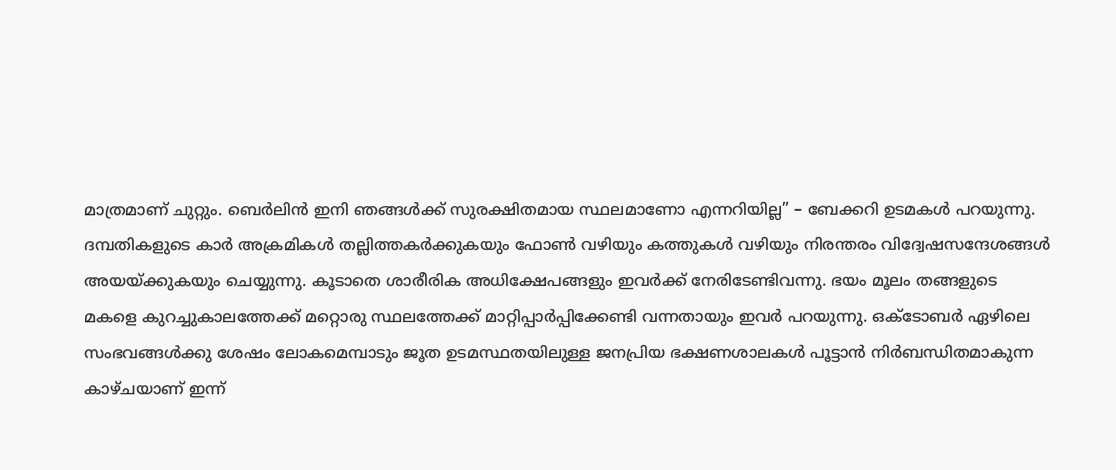മാത്രമാണ് ചുറ്റും. ബെർലിൻ ഇനി ഞങ്ങൾക്ക് സുരക്ഷിതമായ സ്ഥലമാണോ എന്നറിയില്ല” – ബേക്കറി ഉടമകൾ പറയുന്നു.
ദമ്പതികളുടെ കാർ അക്രമികൾ തല്ലിത്തകർക്കുകയും ഫോൺ വഴിയും കത്തുകൾ വഴിയും നിരന്തരം വിദ്വേഷസന്ദേശങ്ങൾ അയയ്ക്കുകയും ചെയ്യുന്നു. കൂടാതെ ശാരീരിക അധിക്ഷേപങ്ങളും ഇവർക്ക് നേരിടേണ്ടിവന്നു. ഭയം മൂലം തങ്ങളുടെ മകളെ കുറച്ചുകാലത്തേക്ക് മറ്റൊരു സ്ഥലത്തേക്ക് മാറ്റിപ്പാർപ്പിക്കേണ്ടി വന്നതായും ഇവർ പറയുന്നു. ഒക്ടോബർ ഏഴിലെ സംഭവങ്ങൾക്കു ശേഷം ലോകമെമ്പാടും ജൂത ഉടമസ്ഥതയിലുള്ള ജനപ്രിയ ഭക്ഷണശാലകൾ പൂട്ടാൻ നിർബന്ധിതമാകുന്ന കാഴ്ചയാണ് ഇന്ന്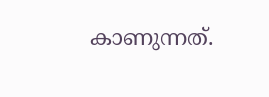കാണുന്നത്.